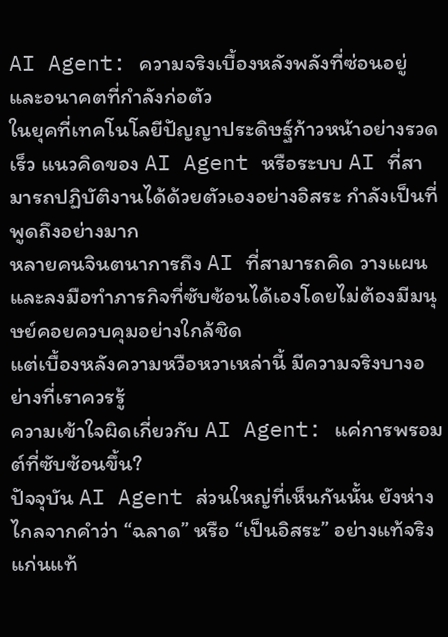AI Agent: ความจริงเบื้องหลังพลังที่ซ่อนอยู่ และอนาคตที่กำลังก่อตัว
ในยุคที่เทคโนโลยีปัญญาประดิษฐ์ก้าวหน้าอย่างรวดเร็ว แนวคิดของ AI Agent หรือระบบ AI ที่สามารถปฏิบัติงานได้ด้วยตัวเองอย่างอิสระ กำลังเป็นที่พูดถึงอย่างมาก
หลายคนจินตนาการถึง AI ที่สามารถคิด วางแผน และลงมือทำภารกิจที่ซับซ้อนได้เองโดยไม่ต้องมีมนุษย์คอยควบคุมอย่างใกล้ชิด
แต่เบื้องหลังความหวือหวาเหล่านี้ มีความจริงบางอย่างที่เราควรรู้
ความเข้าใจผิดเกี่ยวกับ AI Agent: แค่การพรอมต์ที่ซับซ้อนขึ้น?
ปัจจุบัน AI Agent ส่วนใหญ่ที่เห็นกันนั้น ยังห่างไกลจากคำว่า “ฉลาด” หรือ “เป็นอิสระ” อย่างแท้จริง
แก่นแท้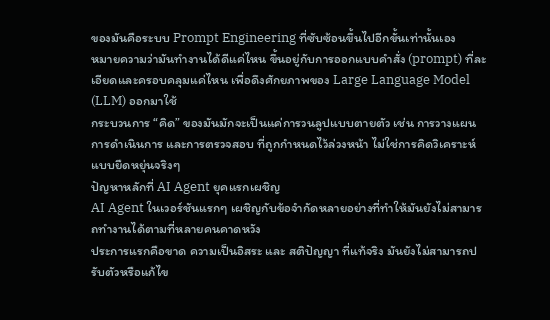ของมันคือระบบ Prompt Engineering ที่ซับซ้อนขึ้นไปอีกขั้นเท่านั้นเอง
หมายความว่ามันทำงานได้ดีแค่ไหน ขึ้นอยู่กับการออกแบบคำสั่ง (prompt) ที่ละเอียดและครอบคลุมแค่ไหน เพื่อดึงศักยภาพของ Large Language Model (LLM) ออกมาใช้
กระบวนการ “คิด” ของมันมักจะเป็นแค่การวนลูปแบบตายตัว เช่น การวางแผน การดำเนินการ และการตรวจสอบ ที่ถูกกำหนดไว้ล่วงหน้า ไม่ใช่การคิดวิเคราะห์แบบยืดหยุ่นจริงๆ
ปัญหาหลักที่ AI Agent ยุคแรกเผชิญ
AI Agent ในเวอร์ชันแรกๆ เผชิญกับข้อจำกัดหลายอย่างที่ทำให้มันยังไม่สามารถทำงานได้ตามที่หลายคนคาดหวัง
ประการแรกคือขาด ความเป็นอิสระ และ สติปัญญา ที่แท้จริง มันยังไม่สามารถปรับตัวหรือแก้ไข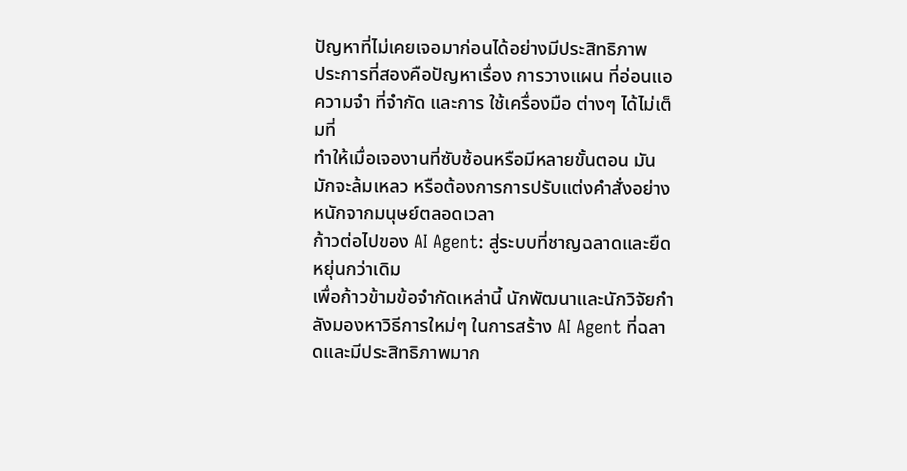ปัญหาที่ไม่เคยเจอมาก่อนได้อย่างมีประสิทธิภาพ
ประการที่สองคือปัญหาเรื่อง การวางแผน ที่อ่อนแอ ความจำ ที่จำกัด และการ ใช้เครื่องมือ ต่างๆ ได้ไม่เต็มที่
ทำให้เมื่อเจองานที่ซับซ้อนหรือมีหลายขั้นตอน มันมักจะล้มเหลว หรือต้องการการปรับแต่งคำสั่งอย่างหนักจากมนุษย์ตลอดเวลา
ก้าวต่อไปของ AI Agent: สู่ระบบที่ชาญฉลาดและยืดหยุ่นกว่าเดิม
เพื่อก้าวข้ามข้อจำกัดเหล่านี้ นักพัฒนาและนักวิจัยกำลังมองหาวิธีการใหม่ๆ ในการสร้าง AI Agent ที่ฉลาดและมีประสิทธิภาพมาก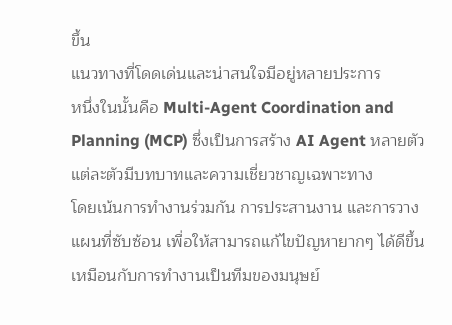ขึ้น
แนวทางที่โดดเด่นและน่าสนใจมีอยู่หลายประการ
หนึ่งในนั้นคือ Multi-Agent Coordination and Planning (MCP) ซึ่งเป็นการสร้าง AI Agent หลายตัว แต่ละตัวมีบทบาทและความเชี่ยวชาญเฉพาะทาง
โดยเน้นการทำงานร่วมกัน การประสานงาน และการวางแผนที่ซับซ้อน เพื่อให้สามารถแก้ไขปัญหายากๆ ได้ดีขึ้น เหมือนกับการทำงานเป็นทีมของมนุษย์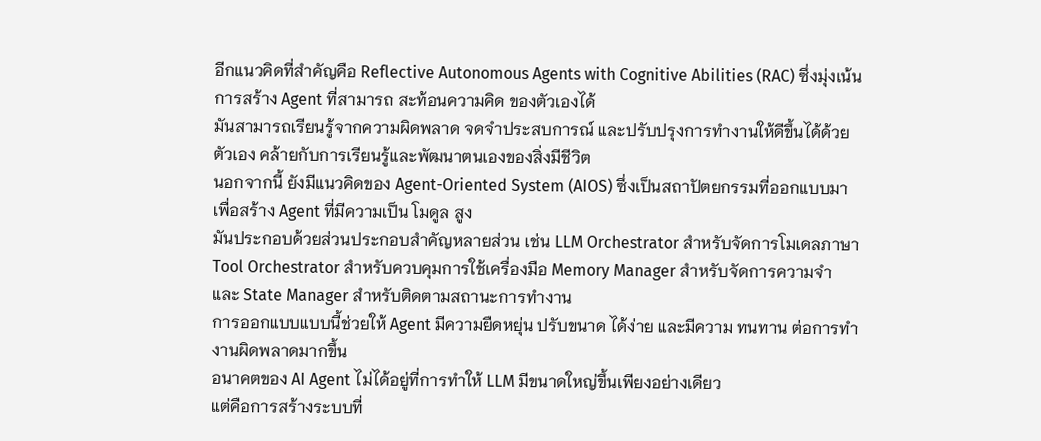อีกแนวคิดที่สำคัญคือ Reflective Autonomous Agents with Cognitive Abilities (RAC) ซึ่งมุ่งเน้นการสร้าง Agent ที่สามารถ สะท้อนความคิด ของตัวเองได้
มันสามารถเรียนรู้จากความผิดพลาด จดจำประสบการณ์ และปรับปรุงการทำงานให้ดีขึ้นได้ด้วยตัวเอง คล้ายกับการเรียนรู้และพัฒนาตนเองของสิ่งมีชีวิต
นอกจากนี้ ยังมีแนวคิดของ Agent-Oriented System (AIOS) ซึ่งเป็นสถาปัตยกรรมที่ออกแบบมาเพื่อสร้าง Agent ที่มีความเป็น โมดูล สูง
มันประกอบด้วยส่วนประกอบสำคัญหลายส่วน เช่น LLM Orchestrator สำหรับจัดการโมเดลภาษา Tool Orchestrator สำหรับควบคุมการใช้เครื่องมือ Memory Manager สำหรับจัดการความจำ และ State Manager สำหรับติดตามสถานะการทำงาน
การออกแบบแบบนี้ช่วยให้ Agent มีความยืดหยุ่น ปรับขนาด ได้ง่าย และมีความ ทนทาน ต่อการทำงานผิดพลาดมากขึ้น
อนาคตของ AI Agent ไม่ได้อยู่ที่การทำให้ LLM มีขนาดใหญ่ขึ้นเพียงอย่างเดียว
แต่คือการสร้างระบบที่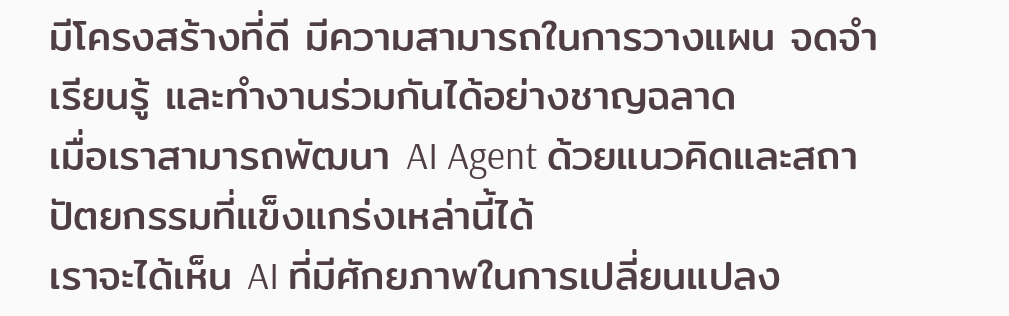มีโครงสร้างที่ดี มีความสามารถในการวางแผน จดจำ เรียนรู้ และทำงานร่วมกันได้อย่างชาญฉลาด
เมื่อเราสามารถพัฒนา AI Agent ด้วยแนวคิดและสถาปัตยกรรมที่แข็งแกร่งเหล่านี้ได้
เราจะได้เห็น AI ที่มีศักยภาพในการเปลี่ยนแปลง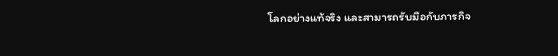โลกอย่างแท้จริง และสามารถรับมือกับภารกิจ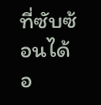ที่ซับซ้อนได้อ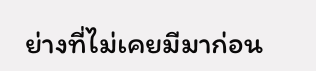ย่างที่ไม่เคยมีมาก่อน